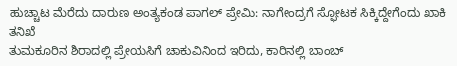ಹುಚ್ಚಾಟ ಮೆರೆದು ದಾರುಣ ಅಂತ್ಯಕಂಡ ಪಾಗಲ್ ಪ್ರೇಮಿ: ನಾಗೇಂದ್ರಗೆ ಸ್ಫೋಟಕ ಸಿಕ್ಕಿದ್ದೇಗೆಂದು ಖಾಕಿ ತನಿಖೆ
ತುಮಕೂರಿನ ಶಿರಾದಲ್ಲಿ ಪ್ರೇಯಸಿಗೆ ಚಾಕುವಿನಿಂದ ಇರಿದು, ಕಾರಿನಲ್ಲಿ ಬಾಂಬ್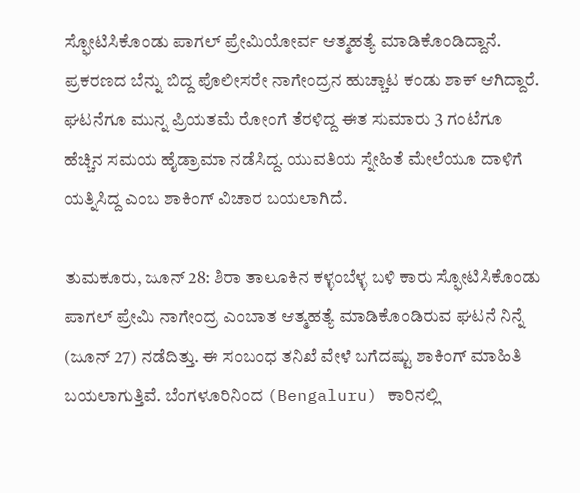ಸ್ಫೋಟಿಸಿಕೊಂಡು ಪಾಗಲ್ ಪ್ರೇಮಿಯೋರ್ವ ಆತ್ಮಹತ್ಯೆ ಮಾಡಿಕೊಂಡಿದ್ದಾನೆ. ಪ್ರಕರಣದ ಬೆನ್ನು ಬಿದ್ದ ಪೊಲೀಸರೇ ನಾಗೇಂದ್ರನ ಹುಚ್ಚಾಟ ಕಂಡು ಶಾಕ್ ಆಗಿದ್ದಾರೆ. ಘಟನೆಗೂ ಮುನ್ನ ಪ್ರಿಯತಮೆ ರೋಂಗೆ ತೆರಳಿದ್ದ ಈತ ಸುಮಾರು 3 ಗಂಟೆಗೂ ಹೆಚ್ಚಿನ ಸಮಯ ಹೈಡ್ರಾಮಾ ನಡೆಸಿದ್ದ. ಯುವತಿಯ ಸ್ನೇಹಿತೆ ಮೇಲೆಯೂ ದಾಳಿಗೆ ಯತ್ನಿಸಿದ್ದ ಎಂಬ ಶಾಕಿಂಗ್ ವಿಚಾರ ಬಯಲಾಗಿದೆ.

ತುಮಕೂರು, ಜೂನ್ 28: ಶಿರಾ ತಾಲೂಕಿನ ಕಳ್ಳಂಬೆಳ್ಳ ಬಳಿ ಕಾರು ಸ್ಫೋಟಿಸಿಕೊಂಡು ಪಾಗಲ್ ಪ್ರೇಮಿ ನಾಗೇಂದ್ರ ಎಂಬಾತ ಆತ್ಮಹತ್ಯೆ ಮಾಡಿಕೊಂಡಿರುವ ಘಟನೆ ನಿನ್ನೆ (ಜೂನ್ 27) ನಡೆದಿತ್ತು. ಈ ಸಂಬಂಧ ತನಿಖೆ ವೇಳೆ ಬಗೆದಷ್ಟು ಶಾಕಿಂಗ್ ಮಾಹಿತಿ ಬಯಲಾಗುತ್ತಿವೆ. ಬೆಂಗಳೂರಿನಿಂದ (Bengaluru) ಕಾರಿನಲ್ಲಿ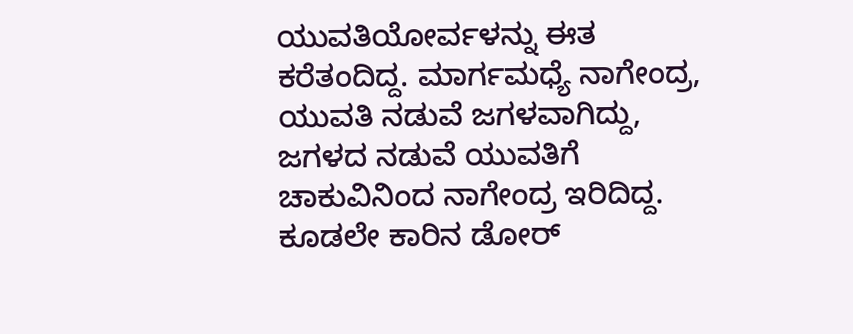ಯುವತಿಯೋರ್ವಳನ್ನು ಈತ ಕರೆತಂದಿದ್ದ. ಮಾರ್ಗಮಧ್ಯೆ ನಾಗೇಂದ್ರ, ಯುವತಿ ನಡುವೆ ಜಗಳವಾಗಿದ್ದು, ಜಗಳದ ನಡುವೆ ಯುವತಿಗೆ ಚಾಕುವಿನಿಂದ ನಾಗೇಂದ್ರ ಇರಿದಿದ್ದ. ಕೂಡಲೇ ಕಾರಿನ ಡೋರ್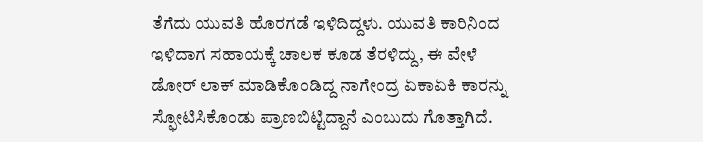ತೆಗೆದು ಯುವತಿ ಹೊರಗಡೆ ಇಳಿದಿದ್ದಳು. ಯುವತಿ ಕಾರಿನಿಂದ ಇಳಿದಾಗ ಸಹಾಯಕ್ಕೆ ಚಾಲಕ ಕೂಡ ತೆರಳಿದ್ದು, ಈ ವೇಳೆ ಡೋರ್ ಲಾಕ್ ಮಾಡಿಕೊಂಡಿದ್ದ ನಾಗೇಂದ್ರ ಏಕಾಏಕಿ ಕಾರನ್ನು ಸ್ಫೋಟಿಸಿಕೊಂಡು ಪ್ರಾಣಬಿಟ್ಟಿದ್ದಾನೆ ಎಂಬುದು ಗೊತ್ತಾಗಿದೆ.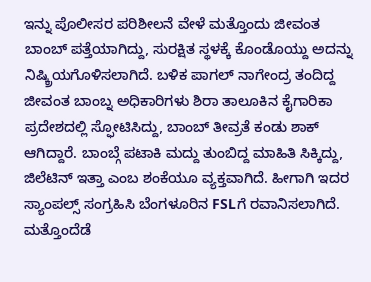ಇನ್ನು ಪೊಲೀಸರ ಪರಿಶೀಲನೆ ವೇಳೆ ಮತ್ತೊಂದು ಜೀವಂತ ಬಾಂಬ್ ಪತ್ತೆಯಾಗಿದ್ದು, ಸುರಕ್ಷಿತ ಸ್ಥಳಕ್ಕೆ ಕೊಂಡೊಯ್ದು ಅದನ್ನು ನಿಷ್ಕ್ರಿಯಗೊಳಿಸಲಾಗಿದೆ. ಬಳಿಕ ಪಾಗಲ್ ನಾಗೇಂದ್ರ ತಂದಿದ್ದ ಜೀವಂತ ಬಾಂಬ್ನ ಅಧಿಕಾರಿಗಳು ಶಿರಾ ತಾಲೂಕಿನ ಕೈಗಾರಿಕಾ ಪ್ರದೇಶದಲ್ಲಿ ಸ್ಫೋಟಿಸಿದ್ದು, ಬಾಂಬ್ ತೀವ್ರತೆ ಕಂಡು ಶಾಕ್ ಆಗಿದ್ದಾರೆ. ಬಾಂಬ್ಗೆ ಪಟಾಕಿ ಮದ್ದು ತುಂಬಿದ್ದ ಮಾಹಿತಿ ಸಿಕ್ಕಿದ್ದು, ಜಿಲೆಟಿನ್ ಇತ್ತಾ ಎಂಬ ಶಂಕೆಯೂ ವ್ಯಕ್ತವಾಗಿದೆ. ಹೀಗಾಗಿ ಇದರ ಸ್ಯಾಂಪಲ್ಸ್ ಸಂಗ್ರಹಿಸಿ ಬೆಂಗಳೂರಿನ FSLಗೆ ರವಾನಿಸಲಾಗಿದೆ. ಮತ್ತೊಂದೆಡೆ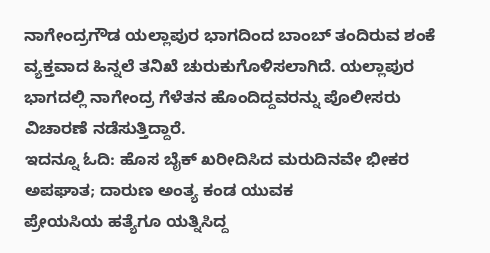ನಾಗೇಂದ್ರಗೌಡ ಯಲ್ಲಾಪುರ ಭಾಗದಿಂದ ಬಾಂಬ್ ತಂದಿರುವ ಶಂಕೆ ವ್ಯಕ್ತವಾದ ಹಿನ್ನಲೆ ತನಿಖೆ ಚುರುಕುಗೊಳಿಸಲಾಗಿದೆ. ಯಲ್ಲಾಪುರ ಭಾಗದಲ್ಲಿ ನಾಗೇಂದ್ರ ಗೆಳೆತನ ಹೊಂದಿದ್ದವರನ್ನು ಪೊಲೀಸರು ವಿಚಾರಣೆ ನಡೆಸುತ್ತಿದ್ದಾರೆ.
ಇದನ್ನೂ ಓದಿ: ಹೊಸ ಬೈಕ್ ಖರೀದಿಸಿದ ಮರುದಿನವೇ ಭೀಕರ ಅಪಘಾತ; ದಾರುಣ ಅಂತ್ಯ ಕಂಡ ಯುವಕ
ಪ್ರೇಯಸಿಯ ಹತ್ಯೆಗೂ ಯತ್ನಿಸಿದ್ದ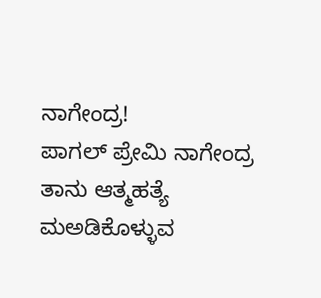ನಾಗೇಂದ್ರ!
ಪಾಗಲ್ ಪ್ರೇಮಿ ನಾಗೇಂದ್ರ ತಾನು ಆತ್ಮಹತ್ಯೆ ಮಅಡಿಕೊಳ್ಳುವ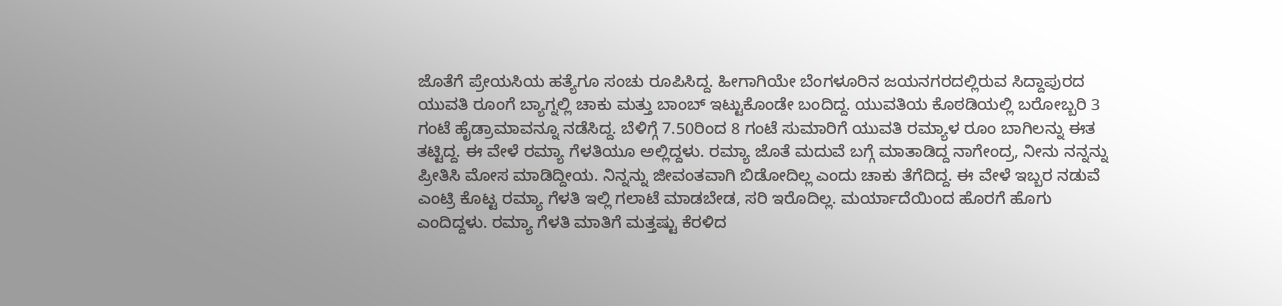ಜೊತೆಗೆ ಪ್ರೇಯಸಿಯ ಹತ್ಯೆಗೂ ಸಂಚು ರೂಪಿಸಿದ್ದ. ಹೀಗಾಗಿಯೇ ಬೆಂಗಳೂರಿನ ಜಯನಗರದಲ್ಲಿರುವ ಸಿದ್ದಾಪುರದ ಯುವತಿ ರೂಂಗೆ ಬ್ಯಾಗ್ನಲ್ಲಿ ಚಾಕು ಮತ್ತು ಬಾಂಬ್ ಇಟ್ಟುಕೊಂಡೇ ಬಂದಿದ್ದ. ಯುವತಿಯ ಕೊಠಡಿಯಲ್ಲಿ ಬರೋಬ್ಬರಿ 3 ಗಂಟೆ ಹೈಡ್ರಾಮಾವನ್ನೂ ನಡೆಸಿದ್ದ. ಬೆಳಿಗ್ಗೆ 7.50ರಿಂದ 8 ಗಂಟೆ ಸುಮಾರಿಗೆ ಯುವತಿ ರಮ್ಯಾಳ ರೂಂ ಬಾಗಿಲನ್ನು ಈತ ತಟ್ಟಿದ್ದ. ಈ ವೇಳೆ ರಮ್ಯಾ ಗೆಳತಿಯೂ ಅಲ್ಲಿದ್ದಳು. ರಮ್ಯಾ ಜೊತೆ ಮದುವೆ ಬಗ್ಗೆ ಮಾತಾಡಿದ್ದ ನಾಗೇಂದ್ರ, ನೀನು ನನ್ನನ್ನು ಪ್ರೀತಿಸಿ ಮೋಸ ಮಾಡಿದ್ದೀಯ. ನಿನ್ನನ್ನು ಜೀವಂತವಾಗಿ ಬಿಡೋದಿಲ್ಲ ಎಂದು ಚಾಕು ತೆಗೆದಿದ್ದ. ಈ ವೇಳೆ ಇಬ್ಬರ ನಡುವೆ ಎಂಟ್ರಿ ಕೊಟ್ಟ ರಮ್ಯಾ ಗೆಳತಿ ಇಲ್ಲಿ ಗಲಾಟೆ ಮಾಡಬೇಡ, ಸರಿ ಇರೊದಿಲ್ಲ. ಮರ್ಯಾದೆಯಿಂದ ಹೊರಗೆ ಹೊಗು ಎಂದಿದ್ದಳು. ರಮ್ಯಾ ಗೆಳತಿ ಮಾತಿಗೆ ಮತ್ತಷ್ಟು ಕೆರಳಿದ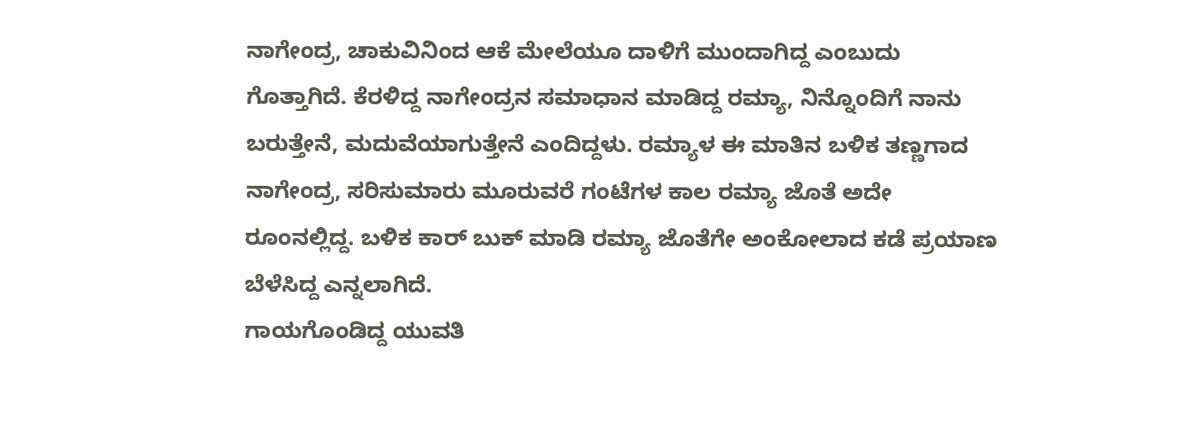ನಾಗೇಂದ್ರ, ಚಾಕುವಿನಿಂದ ಆಕೆ ಮೇಲೆಯೂ ದಾಳಿಗೆ ಮುಂದಾಗಿದ್ದ ಎಂಬುದು ಗೊತ್ತಾಗಿದೆ. ಕೆರಳಿದ್ದ ನಾಗೇಂದ್ರನ ಸಮಾಧಾನ ಮಾಡಿದ್ದ ರಮ್ಯಾ, ನಿನ್ನೊಂದಿಗೆ ನಾನು ಬರುತ್ತೇನೆ, ಮದುವೆಯಾಗುತ್ತೇನೆ ಎಂದಿದ್ದಳು. ರಮ್ಯಾಳ ಈ ಮಾತಿನ ಬಳಿಕ ತಣ್ಣಗಾದ ನಾಗೇಂದ್ರ, ಸರಿಸುಮಾರು ಮೂರುವರೆ ಗಂಟೆಗಳ ಕಾಲ ರಮ್ಯಾ ಜೊತೆ ಅದೇ ರೂಂನಲ್ಲಿದ್ದ. ಬಳಿಕ ಕಾರ್ ಬುಕ್ ಮಾಡಿ ರಮ್ಯಾ ಜೊತೆಗೇ ಅಂಕೋಲಾದ ಕಡೆ ಪ್ರಯಾಣ ಬೆಳೆಸಿದ್ದ ಎನ್ನಲಾಗಿದೆ.
ಗಾಯಗೊಂಡಿದ್ದ ಯುವತಿ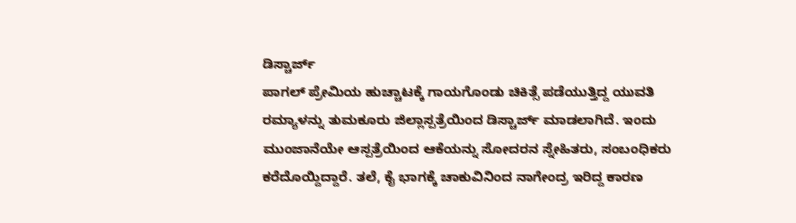ಡಿಸ್ಚಾರ್ಜ್
ಪಾಗಲ್ ಪ್ರೇಮಿಯ ಹುಚ್ಚಾಟಕ್ಕೆ ಗಾಯಗೊಂಡು ಚಿಕಿತ್ಸೆ ಪಡೆಯುತ್ತಿದ್ದ ಯುವತಿ ರಮ್ಯಾಳನ್ನು ತುಮಕೂರು ಜಿಲ್ಲಾಸ್ಪತ್ರೆಯಿಂದ ಡಿಸ್ಚಾರ್ಜ್ ಮಾಡಲಾಗಿದೆ. ಇಂದು ಮುಂಜಾನೆಯೇ ಆಸ್ಪತ್ರೆಯಿಂದ ಆಕೆಯನ್ನು ಸೋದರನ ಸ್ನೇಹಿತರು, ಸಂಬಂಧಿಕರು ಕರೆದೊಯ್ದಿದ್ದಾರೆ. ತಲೆ, ಕೈ ಭಾಗಕ್ಕೆ ಚಾಕುವಿನಿಂದ ನಾಗೇಂದ್ರ ಇರಿದ್ದ ಕಾರಣ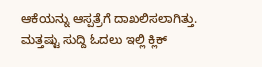ಆಕೆಯನ್ನು ಆಸ್ಪತ್ರೆಗೆ ದಾಖಲಿಸಲಾಗಿತ್ತು.
ಮತ್ತಷ್ಟು ಸುದ್ದಿ ಓದಲು ಇಲ್ಲಿ ಕ್ಲಿಕ್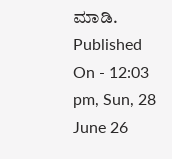ಮಾಡಿ.
Published On - 12:03 pm, Sun, 28 June 26